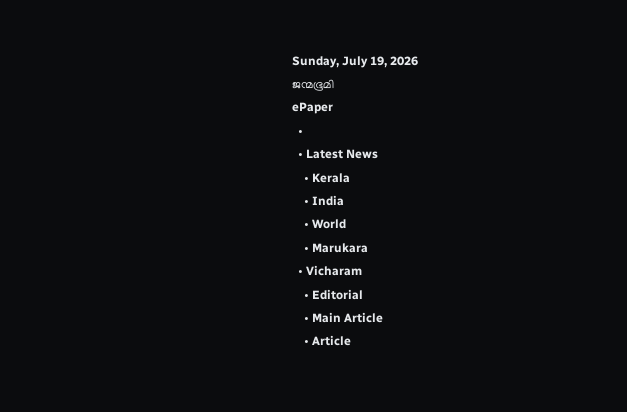Sunday, July 19, 2026
ജന്മഭൂമി
ePaper
  •
  • Latest News
    • Kerala
    • India
    • World
    • Marukara
  • Vicharam
    • Editorial
    • Main Article
    • Article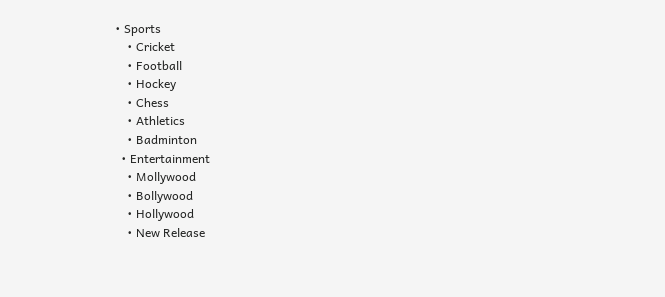• Sports
    • Cricket
    • Football
    • Hockey
    • Chess
    • Athletics
    • Badminton
  • Entertainment
    • Mollywood
    • Bollywood
    • Hollywood
    • New Release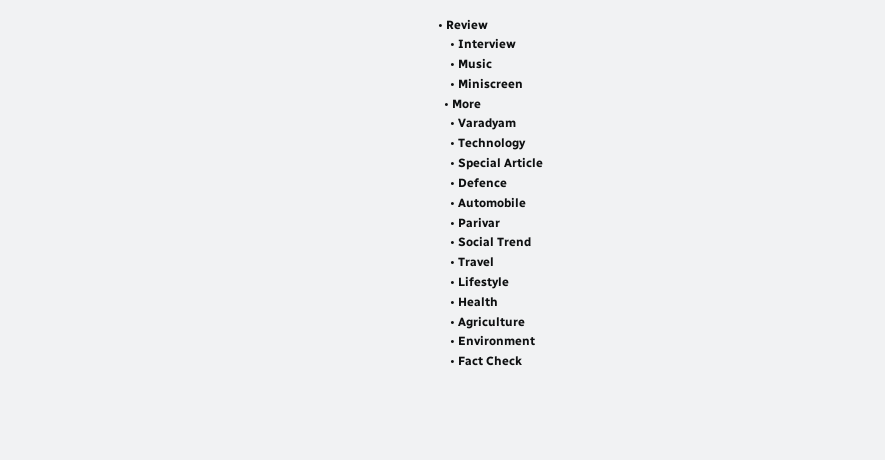• Review
    • Interview
    • Music
    • Miniscreen
  • More
    • Varadyam
    • Technology
    • Special Article
    • Defence
    • Automobile
    • Parivar
    • Social Trend
    • Travel
    • Lifestyle
    • Health
    • Agriculture
    • Environment
    • Fact Check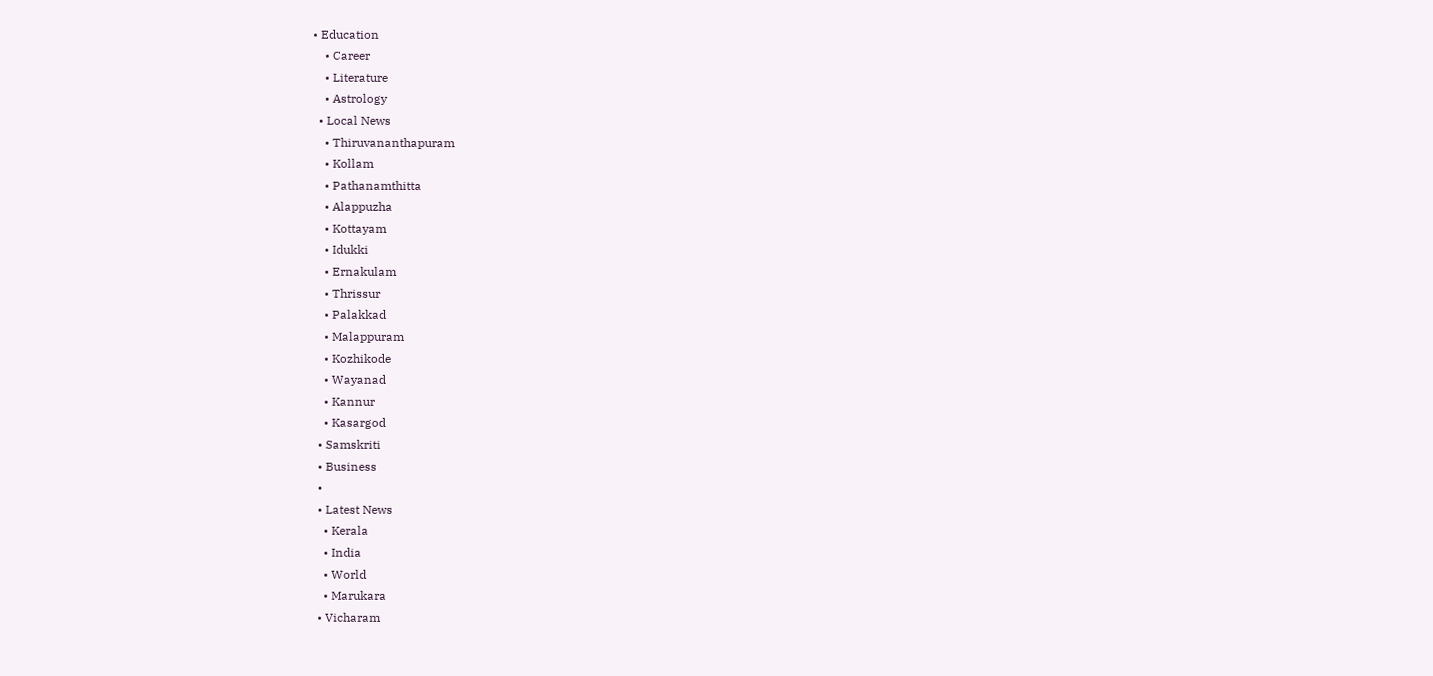• Education
    • Career
    • Literature
    • Astrology
  • Local News
    • Thiruvananthapuram
    • Kollam
    • Pathanamthitta
    • Alappuzha
    • Kottayam
    • Idukki
    • Ernakulam
    • Thrissur
    • Palakkad
    • Malappuram
    • Kozhikode
    • Wayanad
    • Kannur
    • Kasargod
  • Samskriti
  • Business
  •
  • Latest News
    • Kerala
    • India
    • World
    • Marukara
  • Vicharam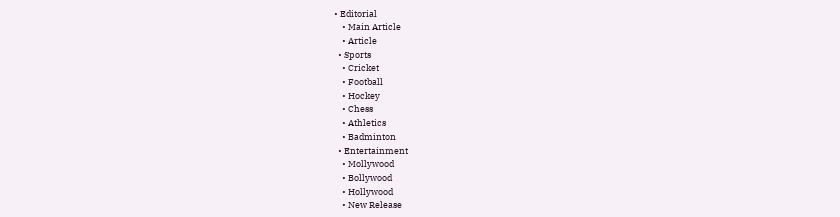• Editorial
    • Main Article
    • Article
  • Sports
    • Cricket
    • Football
    • Hockey
    • Chess
    • Athletics
    • Badminton
  • Entertainment
    • Mollywood
    • Bollywood
    • Hollywood
    • New Release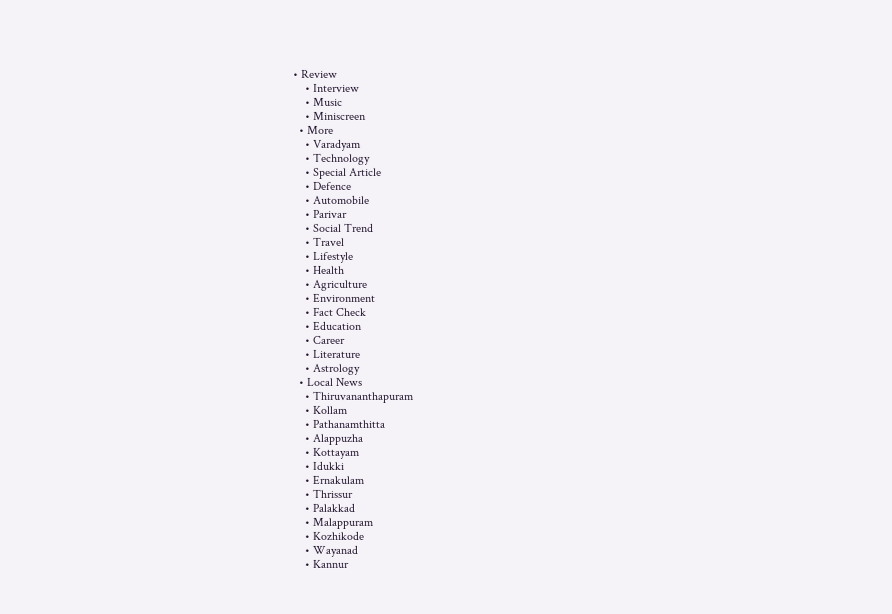• Review
    • Interview
    • Music
    • Miniscreen
  • More
    • Varadyam
    • Technology
    • Special Article
    • Defence
    • Automobile
    • Parivar
    • Social Trend
    • Travel
    • Lifestyle
    • Health
    • Agriculture
    • Environment
    • Fact Check
    • Education
    • Career
    • Literature
    • Astrology
  • Local News
    • Thiruvananthapuram
    • Kollam
    • Pathanamthitta
    • Alappuzha
    • Kottayam
    • Idukki
    • Ernakulam
    • Thrissur
    • Palakkad
    • Malappuram
    • Kozhikode
    • Wayanad
    • Kannur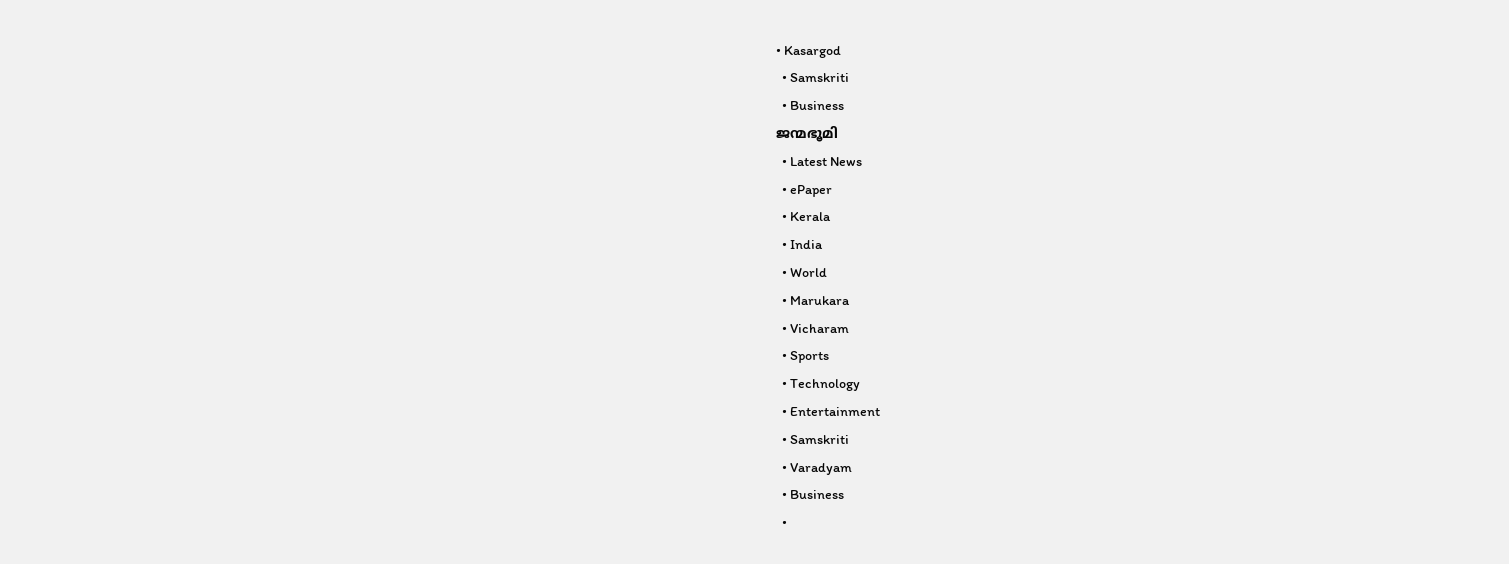• Kasargod
  • Samskriti
  • Business
ജന്മഭൂമി
  • Latest News
  • ePaper
  • Kerala
  • India
  • World
  • Marukara
  • Vicharam
  • Sports
  • Technology
  • Entertainment
  • Samskriti
  • Varadyam
  • Business
  •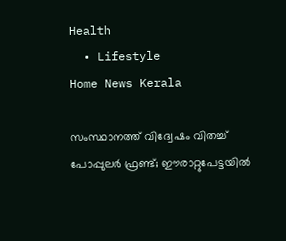Health
  • Lifestyle
Home News Kerala

സംസ്ഥാനത്ത് വിദ്വേഷം വിതച്ച് പോപ്പുലര്‍ ഫ്രണ്ട്; ഈരാറ്റുപേട്ടയില്‍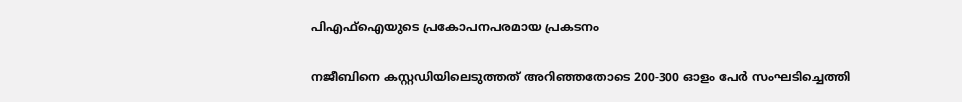പിഎഫ്‌ഐയുടെ പ്രകോപനപരമായ പ്രകടനം

നജീബിനെ കസ്റ്റഡിയിലെടുത്തത് അറിഞ്ഞതോടെ 200-300 ഓളം പേര്‍ സംഘടിച്ചെത്തി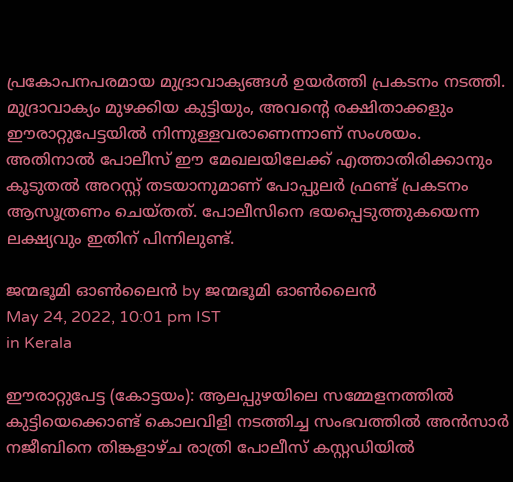പ്രകോപനപരമായ മുദ്രാവാക്യങ്ങള്‍ ഉയര്‍ത്തി പ്രകടനം നടത്തി. മുദ്രാവാക്യം മുഴക്കിയ കുട്ടിയും, അവന്റെ രക്ഷിതാക്കളും ഈരാറ്റുപേട്ടയില്‍ നിന്നുള്ളവരാണെന്നാണ് സംശയം. അതിനാല്‍ പോലീസ് ഈ മേഖലയിലേക്ക് എത്താതിരിക്കാനും കൂടുതല്‍ അറസ്റ്റ് തടയാനുമാണ് പോപ്പുലര്‍ ഫ്രണ്ട് പ്രകടനം ആസൂത്രണം ചെയ്തത്. പോലീസിനെ ഭയപ്പെടുത്തുകയെന്ന ലക്ഷ്യവും ഇതിന് പിന്നിലുണ്ട്.

ജന്മഭൂമി ഓണ്‍ലൈന്‍ by ജന്മഭൂമി ഓണ്‍ലൈന്‍
May 24, 2022, 10:01 pm IST
in Kerala

ഈരാറ്റുപേട്ട (കോട്ടയം): ആലപ്പുഴയിലെ സമ്മേളനത്തില്‍ കുട്ടിയെക്കൊണ്ട് കൊലവിളി നടത്തിച്ച സംഭവത്തില്‍ അന്‍സാര്‍ നജീബിനെ തിങ്കളാഴ്ച രാത്രി പോലീസ് കസ്റ്റഡിയില്‍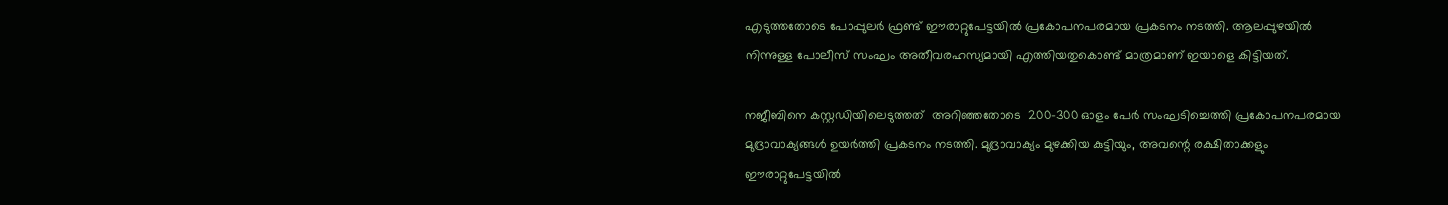എടുത്തതോടെ പോപ്പുലര്‍ ഫ്രണ്ട് ഈരാറ്റുപേട്ടയില്‍ പ്രകോപനപരമായ പ്രകടനം നടത്തി. ആലപ്പുഴയില്‍ നിന്നുള്ള പോലീസ് സംഘം അതീവരഹസ്യമായി എത്തിയതുകൊണ്ട് മാത്രമാണ് ഇയാളെ കിട്ടിയത്.

നജീബിനെ കസ്റ്റഡിയിലെടുത്തത്  അറിഞ്ഞതോടെ  200-300 ഓളം പേര്‍ സംഘടിച്ചെത്തി പ്രകോപനപരമായ മുദ്രാവാക്യങ്ങള്‍ ഉയര്‍ത്തി പ്രകടനം നടത്തി. മുദ്രാവാക്യം മുഴക്കിയ കുട്ടിയും, അവന്റെ രക്ഷിതാക്കളും ഈരാറ്റുപേട്ടയില്‍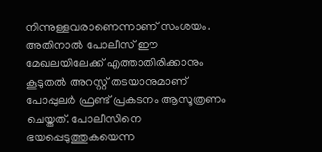നിന്നുള്ളവരാണെന്നാണ് സംശയം. അതിനാല്‍ പോലീസ് ഈ മേഖലയിലേക്ക് എത്താതിരിക്കാനും കൂടുതല്‍ അറസ്റ്റ് തടയാനുമാണ് പോപ്പുലര്‍ ഫ്രണ്ട് പ്രകടനം ആസൂത്രണം ചെയ്തത്. പോലീസിനെ ഭയപ്പെടുത്തുകയെന്ന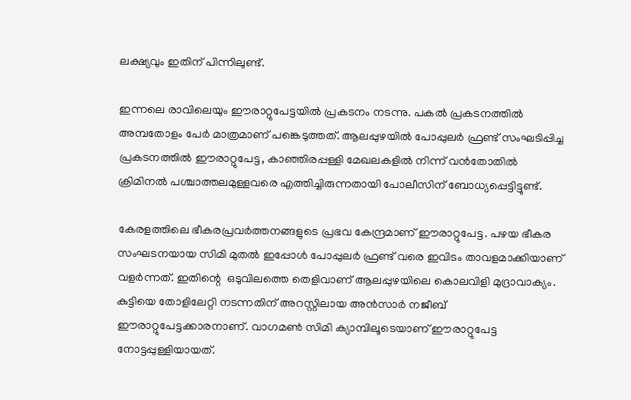ലക്ഷ്യവും ഇതിന് പിന്നിലുണ്ട്.

ഇന്നലെ രാവിലെയും ഈരാറ്റുപേട്ടയില്‍ പ്രകടനം നടന്നു. പകല്‍ പ്രകടനത്തില്‍ അമ്പതോളം പേര്‍ മാത്രമാണ് പങ്കെടുത്തത്. ആലപ്പുഴയില്‍ പോപ്പുലര്‍ ഫ്രണ്ട് സംഘടിപ്പിച്ച പ്രകടനത്തില്‍ ഈരാറ്റുപേട്ട, കാഞ്ഞിരപ്പള്ളി മേഖലകളില്‍ നിന്ന് വന്‍തോതില്‍ ക്രിമിനല്‍ പശ്ചാത്തലമുള്ളവരെ എത്തിച്ചിരുന്നതായി പോലീസിന് ബോധ്യപ്പെട്ടിട്ടുണ്ട്.

കേരളത്തിലെ ഭീകരപ്രവര്‍ത്തനങ്ങളുടെ പ്രഭവ കേന്ദ്രമാണ് ഈരാറ്റുപേട്ട. പഴയ ഭീകര സംഘടനയായ സിമി മുതല്‍ ഇപ്പോള്‍ പോപ്പുലര്‍ ഫ്രണ്ട് വരെ ഇവിടം താവളമാക്കിയാണ് വളര്‍ന്നത്. ഇതിന്റെ  ഒടുവിലത്തെ തെളിവാണ് ആലപ്പുഴയിലെ കൊലവിളി മുദ്രാവാക്യം. കുട്ടിയെ തോളിലേറ്റി നടന്നതിന് അറസ്റ്റിലായ അന്‍സാര്‍ നജീബ് ഈരാറ്റുപേട്ടക്കാരനാണ്. വാഗമണ്‍ സിമി ക്യാമ്പിലൂടെയാണ് ഈരാറ്റുപേട്ട നോട്ടപ്പുള്ളിയായത്.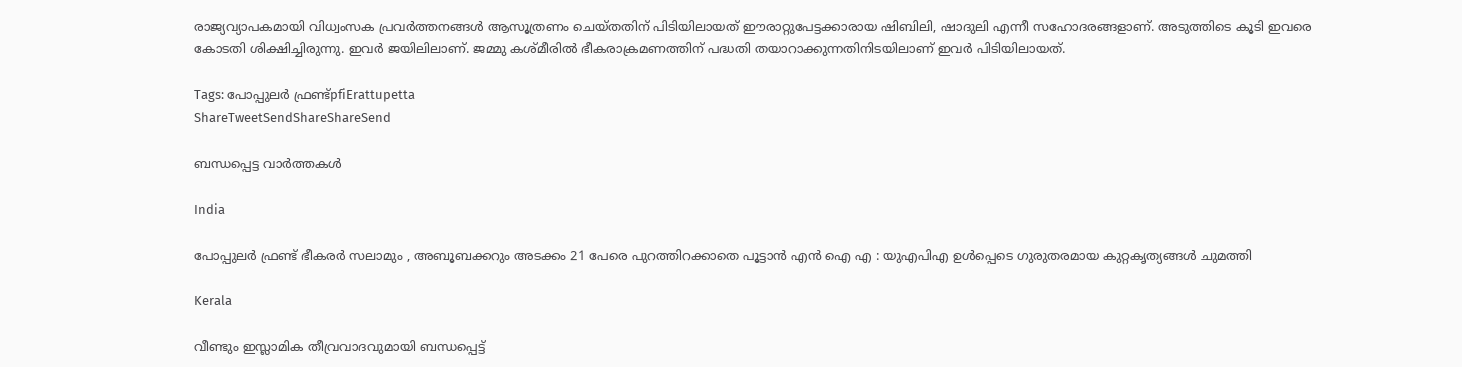രാജ്യവ്യാപകമായി വിധ്വംസക പ്രവര്‍ത്തനങ്ങള്‍ ആസൂത്രണം ചെയ്തതിന് പിടിയിലായത് ഈരാറ്റുപേട്ടക്കാരായ ഷിബിലി, ഷാദുലി എന്നീ സഹോദരങ്ങളാണ്. അടുത്തിടെ കൂടി ഇവരെ കോടതി ശിക്ഷിച്ചിരുന്നു. ഇവര്‍ ജയിലിലാണ്. ജമ്മു കശ്മീരില്‍ ഭീകരാക്രമണത്തിന് പദ്ധതി തയാറാക്കുന്നതിനിടയിലാണ് ഇവര്‍ പിടിയിലായത്.

Tags: പോപ്പുലര്‍ ഫ്രണ്ട്pfiErattupetta
ShareTweetSendShareShareSend

ബന്ധപ്പെട്ട വാര്‍ത്തകള്‍

India

പോപ്പുലർ ഫ്രണ്ട് ഭീകരർ സലാമും , അബൂബക്കറും അടക്കം 21 പേരെ പുറത്തിറക്കാതെ പൂട്ടാൻ എൻ ഐ എ : യുഎപിഎ ഉൾപ്പെടെ ഗുരുതരമായ കുറ്റകൃത്യങ്ങൾ ചുമത്തി

Kerala

വീണ്ടും ഇസ്ലാമിക തീവ്രവാദവുമായി ബന്ധപ്പെട്ട്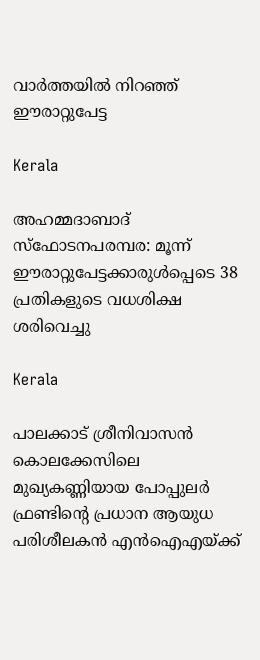വാര്‍ത്തയില്‍ നിറഞ്ഞ് ഈരാറ്റുപേട്ട

Kerala

അഹമ്മദാബാദ് സ്‌ഫോടനപരമ്പര: മൂന്ന് ഈരാറ്റുപേട്ടക്കാരുൾപ്പെടെ 38 പ്രതികളുടെ വധശിക്ഷ ശരിവെച്ചു

Kerala

പാലക്കാട് ശ്രീനിവാസൻ കൊലക്കേസിലെ മുഖ്യകണ്ണിയായ പോപ്പുലർ ഫ്രണ്ടിന്റെ പ്രധാന ആയുധ പരിശീലകൻ എൻഐഎയ്‌ക്ക്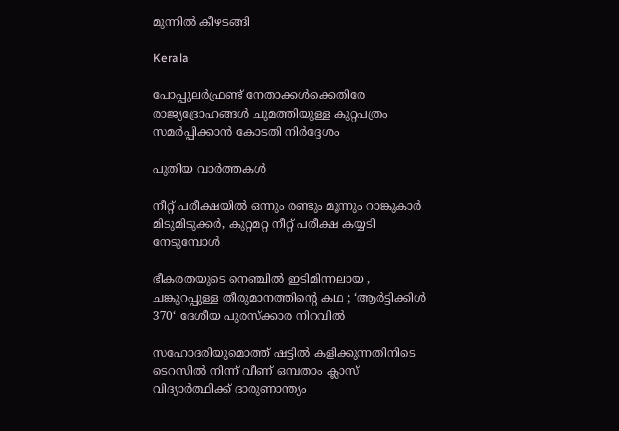മുന്നിൽ കീഴടങ്ങി

Kerala

പോപ്പുലർഫ്രണ്ട് നേതാക്കൾക്കെതിരേ രാജ്യദ്രോഹങ്ങൾ ചുമത്തിയുള്ള കുറ്റപത്രം സമർപ്പിക്കാൻ കോടതി നിർദ്ദേശം

പുതിയ വാര്‍ത്തകള്‍

നീറ്റ് പരീക്ഷയില്‍ ഒന്നും രണ്ടും മൂന്നും റാങ്കുകാര്‍ മിടുമിടുക്കര്‍, കുറ്റമറ്റ നീറ്റ് പരീക്ഷ കയ്യടി നേടുമ്പോള്‍

ഭീകരതയുടെ നെഞ്ചിൽ ഇടിമിന്നലായ , ചങ്കുറപ്പുള്ള തീരുമാനത്തിന്റെ കഥ ; ‘ആർട്ടിക്കിൾ 370‘ ദേശീയ പുരസ്ക്കാര നിറവിൽ

സഹോദരിയുമൊത്ത് ഷട്ടില്‍ കളിക്കുന്നതിനിടെ ടെറസില്‍ നിന്ന് വീണ് ഒമ്പതാം ക്ലാസ് വിദ്യാര്‍ത്ഥിക്ക് ദാരുണാന്ത്യം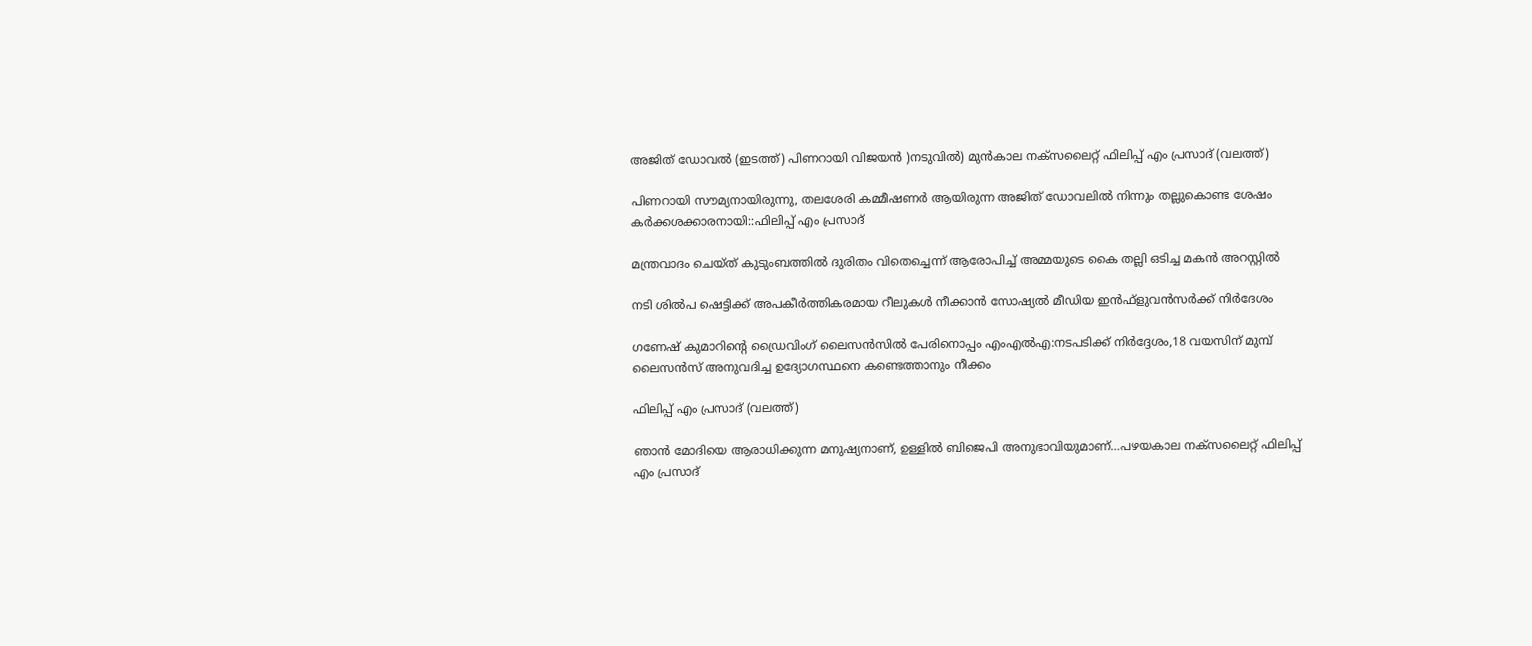അജിത് ഡോവല്‍ (ഇടത്ത്) പിണറായി വിജയന്‍ )നടുവില്‍) മുന്‍കാല നക്സലൈറ്റ് ഫിലിപ്പ് എം പ്രസാദ് (വലത്ത്)

പിണറായി സൗമ്യനായിരുന്നു, തലശേരി കമ്മീഷണര്‍ ആയിരുന്ന അജിത് ഡോവലില്‍ നിന്നും തല്ലുകൊണ്ട ശേഷം കര്‍ക്കശക്കാരനായി::ഫിലിപ്പ് എം പ്രസാദ്

മന്ത്രവാദം ചെയ്ത് കുടുംബത്തില്‍ ദുരിതം വിതെച്ചെന്ന് ആരോപിച്ച് അമ്മയുടെ കൈ തല്ലി ഒടിച്ച മകന്‍ അറസ്റ്റില്‍

നടി ശില്‍പ ഷെട്ടിക്ക് അപകീര്‍ത്തികരമായ റീലുകള്‍ നീക്കാന്‍ സോഷ്യല്‍ മീഡിയ ഇന്‍ഫ്‌ളുവന്‍സര്‍ക്ക് നിര്‍ദേശം

ഗണേഷ് കുമാറിന്റെ ഡ്രൈവിംഗ് ലൈസന്‍സില്‍ പേരിനൊപ്പം എംഎല്‍എ:നടപടിക്ക് നിര്‍ദ്ദേശം,18 വയസിന് മുമ്പ് ലൈസന്‍സ് അനുവദിച്ച ഉദ്യോഗസ്ഥനെ കണ്ടെത്താനും നീക്കം

ഫിലിപ്പ് എം പ്രസാദ് (വലത്ത്)

ഞാന്‍ മോദിയെ ആരാധിക്കുന്ന മനുഷ്യനാണ്, ഉള്ളില്‍ ബിജെപി അനുഭാവിയുമാണ്…പഴയകാല നക്സലൈറ്റ് ഫിലിപ്പ് എം പ്രസാദ്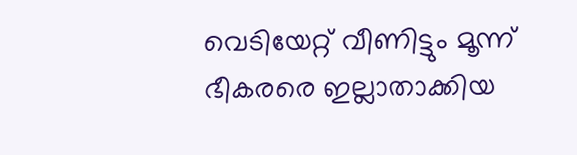വെടിയേറ്റ് വീണിട്ടും മൂന്ന് ഭീകരരെ ഇല്ലാതാക്കിയ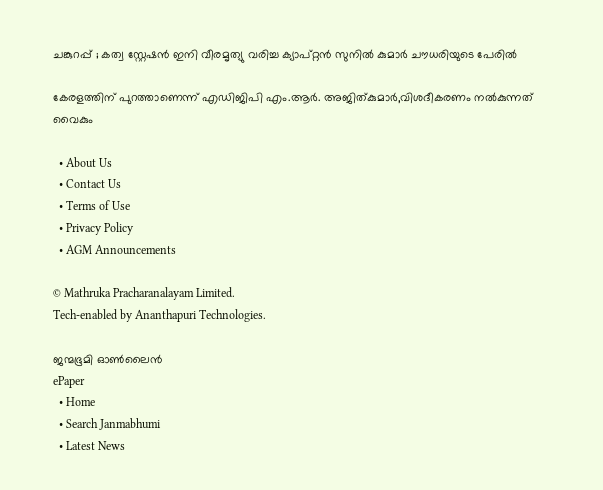ചങ്കുറപ്പ് ; കത്വ സ്റ്റേഷൻ ഇനി വീരമൃത്യു വരിച്ച ക്യാപ്റ്റൻ സുനിൽ കുമാർ ചൗധരിയുടെ പേരിൽ

കേരളത്തിന് പുറത്താണെന്ന് എഡിജിപി എം.ആര്‍. അജിത്കുമാര്‍,വിശദീകരണം നല്‍കുന്നത് വൈകും

  • About Us
  • Contact Us
  • Terms of Use
  • Privacy Policy
  • AGM Announcements

© Mathruka Pracharanalayam Limited.
Tech-enabled by Ananthapuri Technologies.

ജന്മഭൂമി ഓണ്‍ലൈന്‍
ePaper
  • Home
  • Search Janmabhumi
  • Latest News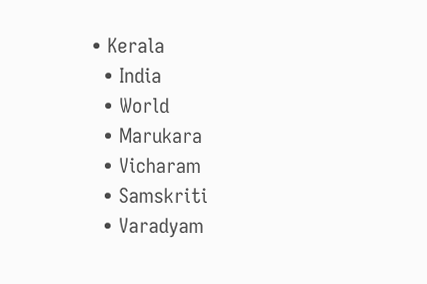• Kerala
  • India
  • World
  • Marukara
  • Vicharam
  • Samskriti
  • Varadyam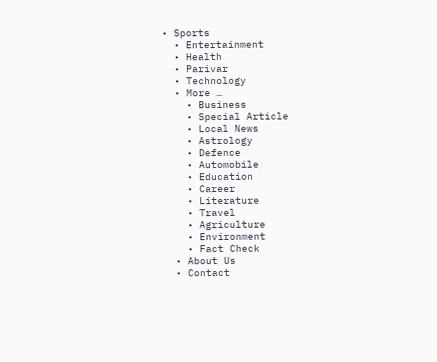• Sports
  • Entertainment
  • Health
  • Parivar
  • Technology
  • More …
    • Business
    • Special Article
    • Local News
    • Astrology
    • Defence
    • Automobile
    • Education
    • Career
    • Literature
    • Travel
    • Agriculture
    • Environment
    • Fact Check
  • About Us
  • Contact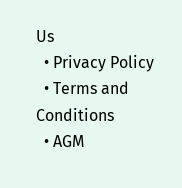Us
  • Privacy Policy
  • Terms and Conditions
  • AGM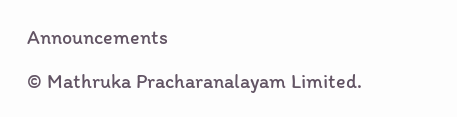Announcements

© Mathruka Pracharanalayam Limited.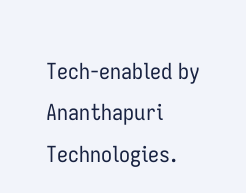Tech-enabled by Ananthapuri Technologies.